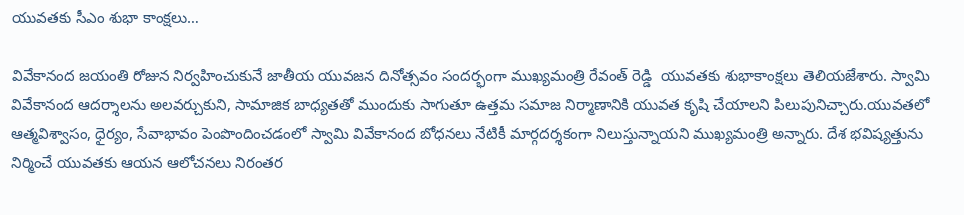యువతకు సీఎం శుభా కాంక్షలు…

వివేకానంద జయంతి రోజున నిర్వహించుకునే జాతీయ యువజన దినోత్సవం సందర్భంగా ముఖ్యమంత్రి రేవంత్ రెడ్డి  యువతకు శుభాకాంక్షలు తెలియజేశారు. స్వామి వివేకానంద ఆదర్శాలను అలవర్చుకుని, సామాజిక బాధ్యతతో ముందుకు సాగుతూ ఉత్తమ సమాజ నిర్మాణానికి యువత కృషి చేయాలని పిలుపునిచ్చారు.యువతలో ఆత్మవిశ్వాసం, ధైర్యం, సేవాభావం పెంపొందించడంలో స్వామి వివేకానంద బోధనలు నేటికీ మార్గదర్శకంగా నిలుస్తున్నాయని ముఖ్యమంత్రి అన్నారు. దేశ భవిష్యత్తును నిర్మించే యువతకు ఆయన ఆలోచనలు నిరంతర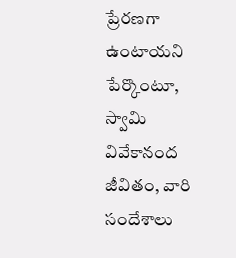ప్రేరణగా ఉంటాయని పేర్కొంటూ, స్వామి వివేకానంద జీవితం, వారి సందేశాలు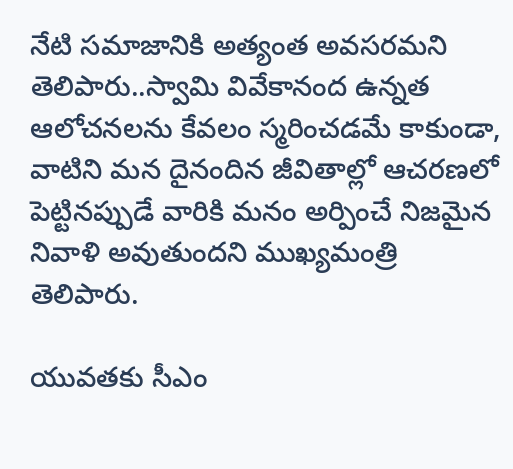నేటి సమాజానికి అత్యంత అవసరమని తెలిపారు..స్వామి వివేకానంద ఉన్నత ఆలోచనలను కేవలం స్మరించడమే కాకుండా, వాటిని మన దైనందిన జీవితాల్లో ఆచరణలో పెట్టినప్పుడే వారికి మనం అర్పించే నిజమైన నివాళి అవుతుందని ముఖ్యమంత్రి  తెలిపారు.

యువతకు సీఎం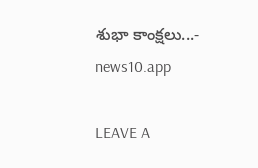శుభా కాంక్షలు...- news10.app

LEAVE A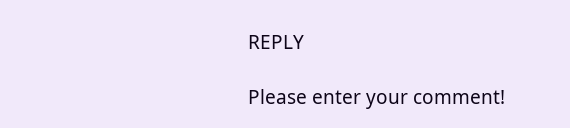REPLY

Please enter your comment!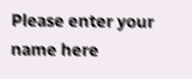Please enter your name here